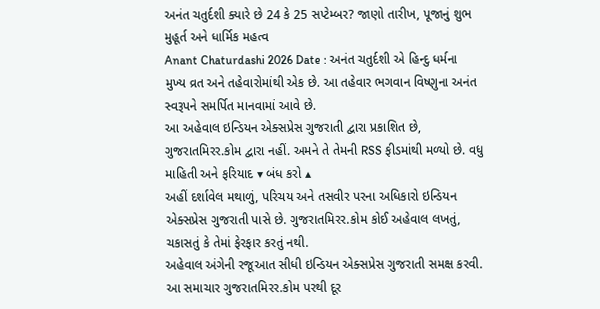અનંત ચતુર્દશી ક્યારે છે 24 કે 25 સપ્ટેમ્બર? જાણો તારીખ, પૂજાનું શુભ મુહૂર્ત અને ધાર્મિક મહત્વ
Anant Chaturdashi 2026 Date : અનંત ચતુર્દશી એ હિન્દુ ધર્મના મુખ્ય વ્રત અને તહેવારોમાંથી એક છે. આ તહેવાર ભગવાન વિષ્ણુના અનંત સ્વરૂપને સમર્પિત માનવામાં આવે છે.
આ અહેવાલ ઇન્ડિયન એક્સપ્રેસ ગુજરાતી દ્વારા પ્રકાશિત છે, ગુજરાતમિરર.કોમ દ્વારા નહીં. અમને તે તેમની RSS ફીડમાંથી મળ્યો છે. વધુ માહિતી અને ફરિયાદ ▾ બંધ કરો ▴
અહીં દર્શાવેલ મથાળું, પરિચય અને તસવીર પરના અધિકારો ઇન્ડિયન એક્સપ્રેસ ગુજરાતી પાસે છે. ગુજરાતમિરર.કોમ કોઈ અહેવાલ લખતું, ચકાસતું કે તેમાં ફેરફાર કરતું નથી.
અહેવાલ અંગેની રજૂઆત સીધી ઇન્ડિયન એક્સપ્રેસ ગુજરાતી સમક્ષ કરવી. આ સમાચાર ગુજરાતમિરર.કોમ પરથી દૂર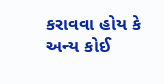કરાવવા હોય કે અન્ય કોઈ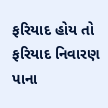ફરિયાદ હોય તો ફરિયાદ નિવારણ પાના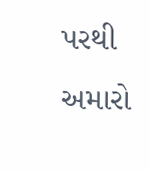પરથી અમારો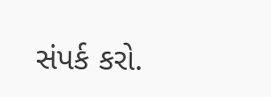સંપર્ક કરો.